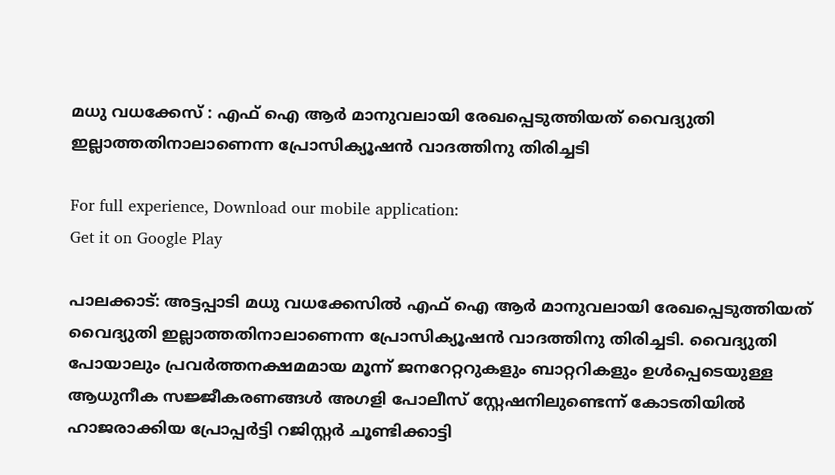മധു വധക്കേസ് : എഫ് ഐ ആര്‍ മാനുവലായി രേഖപ്പെടുത്തിയത് വൈദ്യുതി ഇല്ലാത്തതിനാലാണെന്ന പ്രോസിക്യൂഷൻ വാദത്തിനു തിരിച്ചടി

For full experience, Download our mobile application:
Get it on Google Play

പാലക്കാട്: അട്ടപ്പാടി മധു വധക്കേസില്‍ എഫ് ഐ ആര്‍ മാനുവലായി രേഖപ്പെടുത്തിയത് വൈദ്യുതി ഇല്ലാത്തതിനാലാണെന്ന പ്രോസിക്യൂഷൻ വാദത്തിനു തിരിച്ചടി. വൈദ്യുതി പോയാലും പ്രവര്‍ത്തനക്ഷമമായ മൂന്ന് ജനറേറ്ററുകളും ബാറ്ററികളും ഉൾപ്പെടെയുള്ള ആധുനീക സജ്ജീകരണങ്ങള്‍ അഗളി പോലീസ് സ്റ്റേഷനിലുണ്ടെന്ന് കോടതിയിൽ ഹാജരാക്കിയ പ്രോപ്പർട്ടി റജിസ്റ്റർ ചൂണ്ടിക്കാട്ടി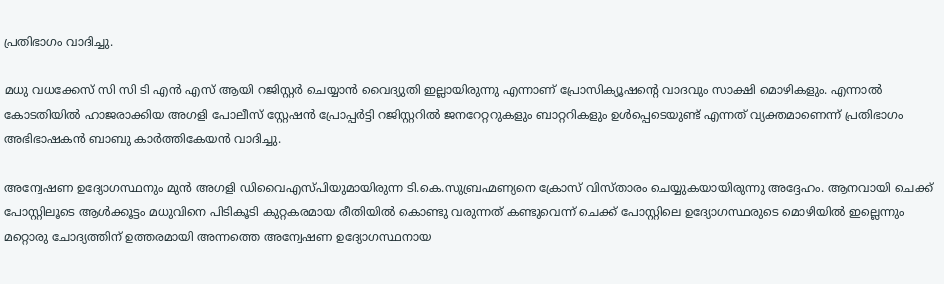പ്രതിഭാഗം വാദിച്ചു.

മധു വധക്കേസ് സി സി ടി എൻ എസ് ആയി റജിസ്റ്റർ ചെയ്യാൻ വൈദ്യുതി ഇല്ലായിരുന്നു എന്നാണ് പ്രോസിക്യൂഷന്‍റെ വാദവും സാക്ഷി മൊഴികളും. എന്നാൽ കോടതിയിൽ ഹാജരാക്കിയ അഗളി പോലീസ് സ്റ്റേഷന്‍ പ്രോപ്പർട്ടി റജിസ്റ്ററിൽ ജനറേറ്ററുകളും ബാറ്ററികളും ഉൾപ്പെടെയുണ്ട് എന്നത് വ്യക്തമാണെന്ന് പ്രതിഭാഗം അഭിഭാഷകൻ ബാബു കാർത്തികേയൻ വാദിച്ചു.

അന്വേഷണ ഉദ്യോഗസ്ഥനും മുൻ അഗളി ഡിവൈഎസ്പിയുമായിരുന്ന ടി.കെ.സുബ്രഹ്മണ്യനെ ക്രോസ് വിസ്താരം ചെയ്യുകയായിരുന്നു അദ്ദേഹം. ആനവായി ചെക്ക് പോസ്റ്റിലൂടെ ആൾക്കൂട്ടം മധുവിനെ പിടികൂടി കുറ്റകരമായ രീതിയിൽ കൊണ്ടു വരുന്നത് കണ്ടുവെന്ന് ചെക്ക് പോസ്റ്റിലെ ഉദ്യോഗസ്ഥരുടെ മൊഴിയില്‍ ഇല്ലെന്നും മറ്റൊരു ചോദ്യത്തിന് ഉത്തരമായി അന്നത്തെ അന്വേഷണ ഉദ്യോഗസ്ഥനായ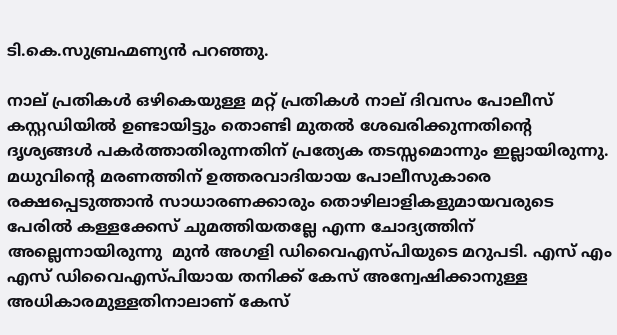ടി.കെ.സുബ്രഹ്മണ്യന്‍ പറഞ്ഞു.

നാല് പ്രതികൾ ഒഴികെയുള്ള മറ്റ് പ്രതികള്‍ നാല് ദിവസം പോലീസ് കസ്റ്റഡിയിൽ ഉണ്ടായിട്ടും തൊണ്ടി മുതൽ ശേഖരിക്കുന്നതിന്‍റെ ദൃശ്യങ്ങൾ പകർത്താതിരുന്നതിന് പ്രത്യേക തടസ്സമൊന്നും ഇല്ലായിരുന്നു. മധുവിന്‍റെ മരണത്തിന് ഉത്തരവാദിയായ പോലീസുകാരെ രക്ഷപ്പെടുത്താൻ സാധാരണക്കാരും തൊഴിലാളികളുമായവരുടെ പേരിൽ കള്ളക്കേസ് ചുമത്തിയതല്ലേ എന്ന ചോദ്യത്തിന് അല്ലെന്നായിരുന്നു  മുൻ അഗളി ഡിവൈഎസ്പിയുടെ മറുപടി. എസ് എം എസ് ഡിവൈഎസ്പിയായ തനിക്ക് കേസ് അന്വേഷിക്കാനുള്ള അധികാരമുള്ളതിനാലാണ് കേസ്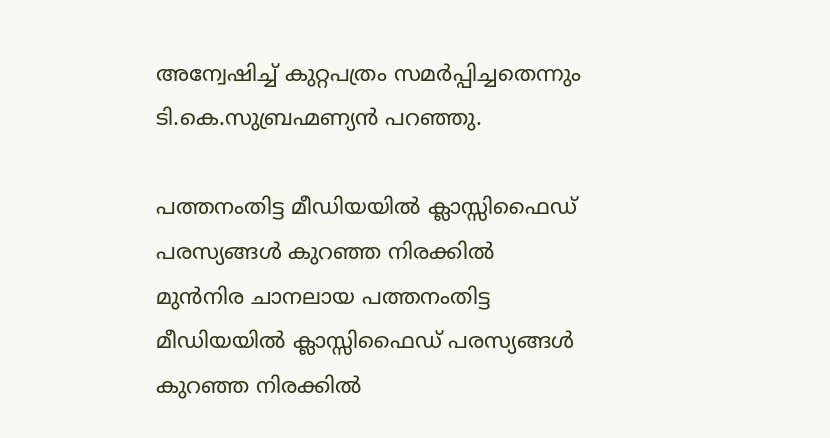അന്വേഷിച്ച് കുറ്റപത്രം സമർപ്പിച്ചതെന്നും ടി.കെ.സുബ്രഹ്മണ്യന്‍ പറഞ്ഞു.

പത്തനംതിട്ട മീഡിയയില്‍ ക്ലാസ്സിഫൈഡ് പരസ്യങ്ങള്‍ കുറഞ്ഞ നിരക്കില്‍
മുന്‍നിര ചാനലായ പത്തനംതിട്ട മീഡിയയില്‍ ക്ലാസ്സിഫൈഡ് പരസ്യങ്ങള്‍ കുറഞ്ഞ നിരക്കില്‍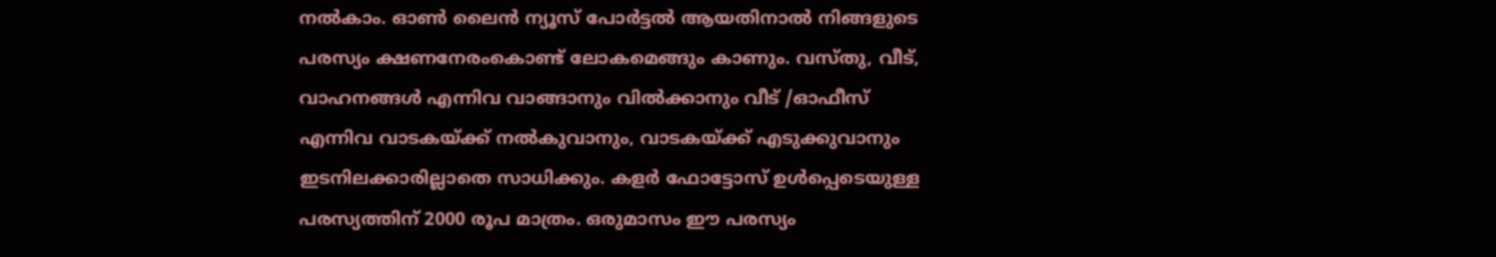നല്‍കാം. ഓണ്‍ ലൈന്‍ ന്യൂസ് പോര്‍ട്ടല്‍ ആയതിനാല്‍ നിങ്ങളുടെ പരസ്യം ക്ഷണനേരംകൊണ്ട് ലോകമെങ്ങും കാണും. വസ്തു, വീട്, വാഹനങ്ങള്‍ എന്നിവ വാങ്ങാനും വില്‍ക്കാനും വീട് /ഓഫീസ് എന്നിവ വാടകയ്ക്ക് നല്‍കുവാനും, വാടകയ്ക്ക് എടുക്കുവാനും ഇടനിലക്കാരില്ലാതെ സാധിക്കും. കളര്‍ ഫോട്ടോസ് ഉള്‍പ്പെടെയുള്ള പരസ്യത്തിന് 2000 രൂപ മാത്രം. ഒരുമാസം ഈ പരസ്യം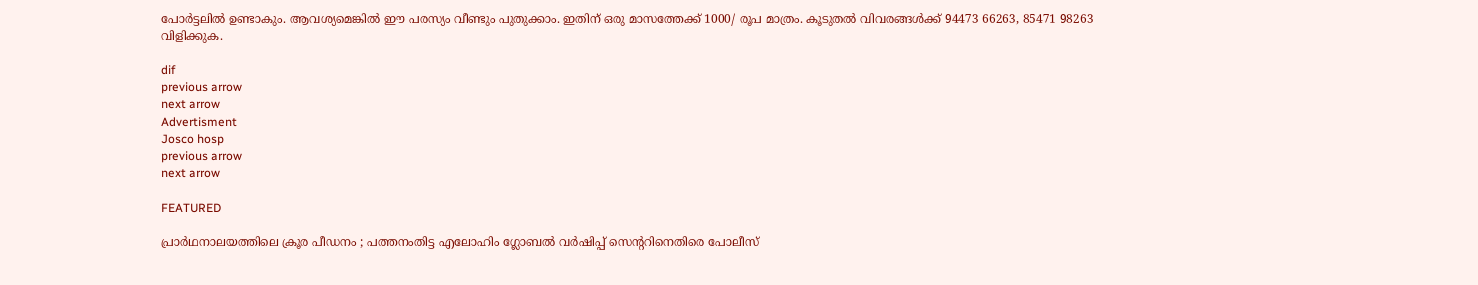പോര്‍ട്ടലില്‍ ഉണ്ടാകും. ആവശ്യമെങ്കില്‍ ഈ പരസ്യം വീണ്ടും പുതുക്കാം. ഇതിന് ഒരു മാസത്തേക്ക് 1000/ രൂപ മാത്രം. കൂടുതല്‍ വിവരങ്ങള്‍ക്ക് 94473 66263, 85471 98263 വിളിക്കുക.

dif
previous arrow
next arrow
Advertisment
Josco hosp
previous arrow
next arrow

FEATURED

പ്രാര്‍ഥനാലയത്തിലെ ക്രൂര പീഡനം ; പത്തനംതിട്ട എലോഹിം ഗ്ലോബൽ വര്‍ഷിപ്പ് സെന്ററിനെതിരെ പോലീസ്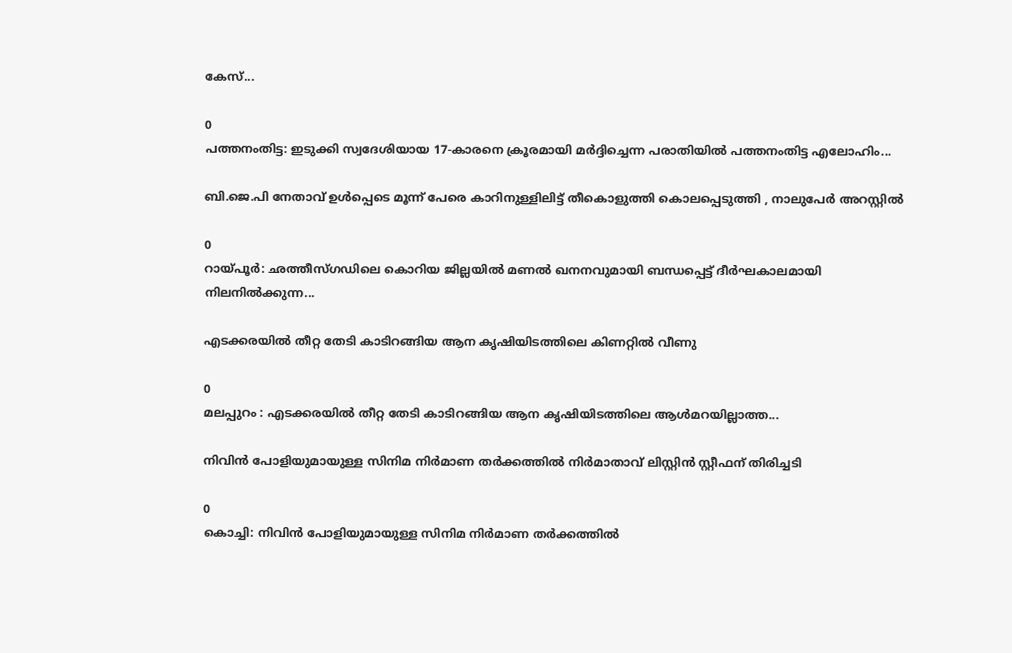കേസ്...

0
പത്തനംതിട്ട: ഇടുക്കി സ്വദേശിയായ 17-കാരനെ ക്രൂരമായി മര്‍ദ്ദിച്ചെന്ന പരാതിയിൽ പത്തനംതിട്ട എലോഹിം...

ബി.ജെ.പി നേതാവ് ഉൾപ്പെടെ മൂന്ന് പേരെ കാറിനുള്ളിലിട്ട് തീകൊളുത്തി കൊലപ്പെടുത്തി , നാലുപേർ അറസ്റ്റിൽ

0
റായ്‌പൂർ: ഛത്തീസ്ഗഡിലെ കൊറിയ ജില്ലയിൽ മണൽ ഖനനവുമായി ബന്ധപ്പെട്ട് ദീർഘകാലമായി നിലനിൽക്കുന്ന...

എടക്കരയിൽ തീറ്റ തേടി കാടിറങ്ങിയ ആന കൃഷിയിടത്തിലെ കിണറ്റിൽ വീണു

0
മലപ്പുറം : എടക്കരയിൽ തീറ്റ തേടി കാടിറങ്ങിയ ആന കൃഷിയിടത്തിലെ ആൾമറയില്ലാത്ത...

നിവിൻ പോളിയുമായുള്ള സിനിമ നിർമാണ തർക്കത്തിൽ നിർമാതാവ് ലിസ്റ്റിൻ സ്റ്റീഫന് തിരിച്ചടി

0
കൊച്ചി: നിവിൻ പോളിയുമായുള്ള സിനിമ നിർമാണ തർക്കത്തിൽ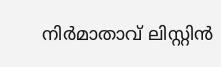നിർമാതാവ് ലിസ്റ്റിൻ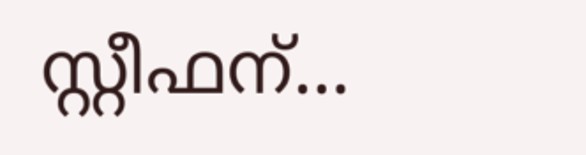സ്റ്റീഫന്...